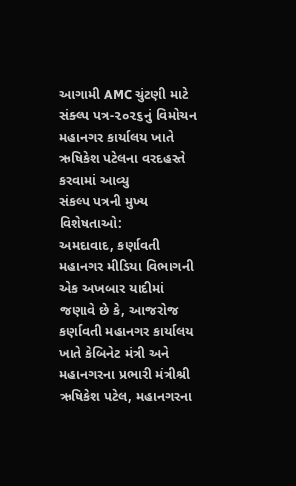આગામી AMC ચુંટણી માટે સંક્લ્પ પત્ર-૨૦૨૬નું વિમોચન મહાનગર કાર્યાલય ખાતે ઋષિકેશ પટેલના વરદહસ્તે કરવામાં આવ્યુ
સંકલ્પ પત્રની મુખ્ય વિશેષતાઓ:
અમદાવાદ, કર્ણાવતી મહાનગર મીડિયા વિભાગની એક અખબાર યાદીમાં જણાવે છે કે, આજરોજ કર્ણાવતી મહાનગર કાર્યાલય ખાતે કેબિનેટ મંત્રી અને મહાનગરના પ્રભારી મંત્રીશ્રી ઋષિકેશ પટેલ, મહાનગરના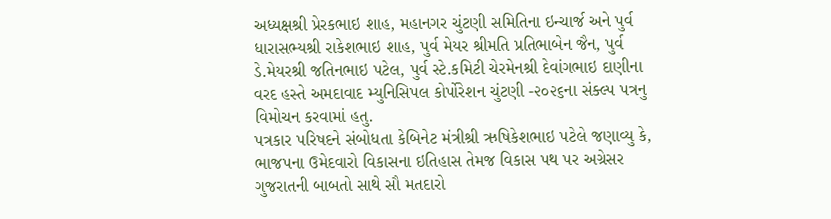અધ્યક્ષશ્રી પ્રેરકભાઇ શાહ, મહાનગર ચુંટણી સમિતિના ઇન્ચાર્જ અને પુર્વ ધારાસભ્યશ્રી રાકેશભાઇ શાહ, પુર્વ મેયર શ્રીમતિ પ્રતિભાબેન જૈન, પુર્વ ડે.મેયરશ્રી જતિનભાઇ પટેલ, પુર્વ સ્ટે.કમિટી ચેરમેનશ્રી દેવાંગભાઇ દાણીના વરદ હસ્તે અમદાવાદ મ્યુનિસિપલ કોર્પોરેશન ચુંટણી -૨૦૨૬ના સંક્લ્પ પત્રનુ વિમોચન કરવામાં હતુ.
પત્રકાર પરિષદને સંબોધતા કેબિનેટ મંત્રીશ્રી ઋષિકેશભાઇ પટેલે જણાવ્યુ કે, ભાજપના ઉમેદવારો વિકાસના ઇતિહાસ તેમજ વિકાસ પથ પર અગ્રેસર ગુજરાતની બાબતો સાથે સૌ મતદારો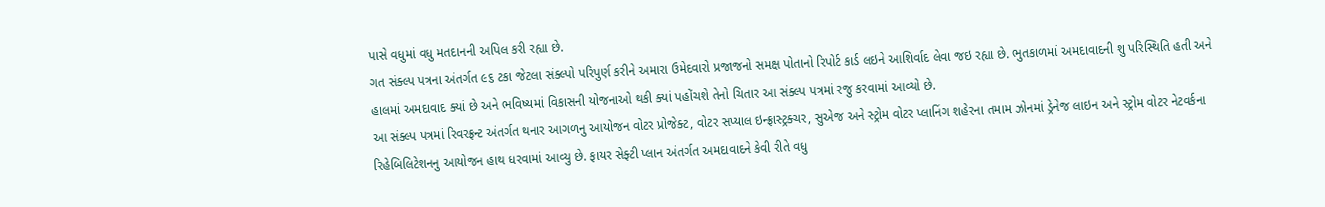પાસે વધુમાં વધુ મતદાનની અપિલ કરી રહ્યા છે.
ગત સંક્લ્પ પત્રના અંતર્ગત ૯૬ ટકા જેટલા સંક્લ્પો પરિપુર્ણ કરીને અમારા ઉમેદવારો પ્રજાજનો સમક્ષ પોતાનો રિપોર્ટ કાર્ડ લઇને આશિર્વાદ લેવા જઇ રહ્યા છે. ભુતકાળમાં અમદાવાદની શુ પરિસ્થિતિ હતી અને હાલમાં અમદાવાદ ક્યાં છે અને ભવિષ્યમાં વિકાસની યોજનાઓ થકી ક્યાં પહોંચશે તેનો ચિતાર આ સંક્લ્પ પત્રમાં રજુ કરવામાં આવ્યો છે.
આ સંક્લ્પ પત્રમાં રિવરફ્રન્ટ અંતર્ગત થનાર આગળનુ આયોજન વોટર પ્રોજેક્ટ, વોટર સપ્યાલ ઇન્ફ્રાસ્ટ્રક્ચર, સુએજ અને સ્ટ્રોમ વોટર પ્લાનિંગ શહેરના તમામ ઝોનમાં ડ્રેનેજ લાઇન અને સ્ટ્રોમ વોટર નેટવર્કના રિહેબિલિટેશનનુ આયોજન હાથ ધરવામાં આવ્યુ છે. ફાયર સેફ્ટી પ્લાન અંતર્ગત અમદાવાદને કેવી રીતે વધુ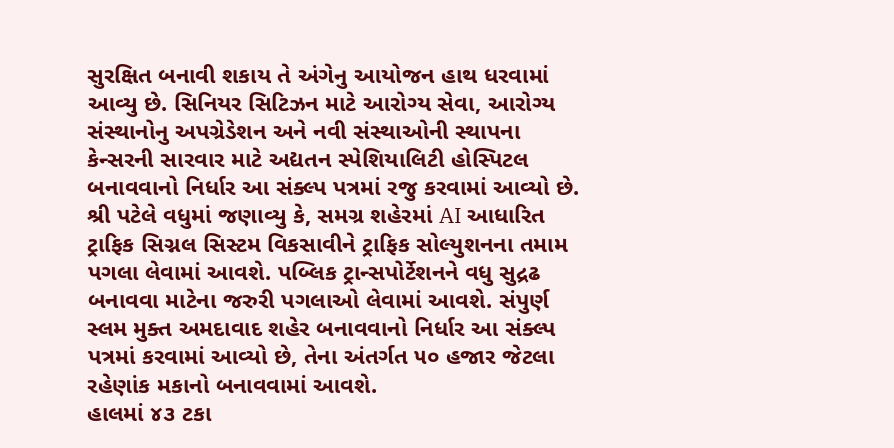સુરક્ષિત બનાવી શકાય તે અંગેનુ આયોજન હાથ ધરવામાં આવ્યુ છે. સિનિયર સિટિઝન માટે આરોગ્ય સેવા, આરોગ્ય સંસ્થાનોનુ અપગ્રેડેશન અને નવી સંસ્થાઓની સ્થાપના કેન્સરની સારવાર માટે અદ્યતન સ્પેશિયાલિટી હોસ્પિટલ બનાવવાનો નિર્ધાર આ સંક્લ્પ પત્રમાં રજુ કરવામાં આવ્યો છે.
શ્રી પટેલે વધુમાં જણાવ્યુ કે, સમગ્ર શહેરમાં AI આધારિત ટ્રાફિક સિગ્નલ સિસ્ટમ વિકસાવીને ટ્રાફિક સોલ્યુશનના તમામ પગલા લેવામાં આવશે. પબ્લિક ટ્રાન્સપોર્ટેશનને વધુ સુદ્રઢ બનાવવા માટેના જરુરી પગલાઓ લેવામાં આવશે. સંપુર્ણ સ્લમ મુક્ત અમદાવાદ શહેર બનાવવાનો નિર્ધાર આ સંક્લ્પ પત્રમાં કરવામાં આવ્યો છે, તેના અંતર્ગત ૫૦ હજાર જેટલા રહેણાંક મકાનો બનાવવામાં આવશે.
હાલમાં ૪૩ ટકા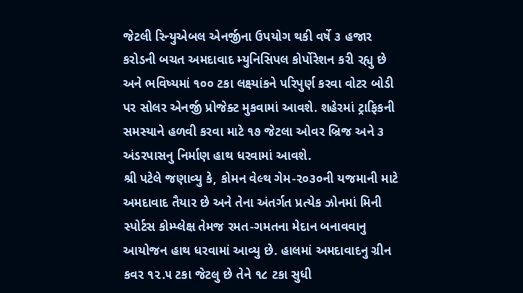જેટલી રિન્યુએબલ એનર્જીના ઉપયોગ થકી વર્ષે ૩ હજાર કરોડની બચત અમદાવાદ મ્યુનિસિપલ કોર્પોરેશન કરી રહ્યુ છે અને ભવિષ્યમાં ૧૦૦ ટકા લક્ષ્યાંકને પરિપુર્ણ કરવા વોટર બોડી પર સોલર એનર્જી પ્રોજેક્ટ મુકવામાં આવશે. શહેરમાં ટ્રાફિકની સમસ્યાને હળવી કરવા માટે ૧૭ જેટલા ઓવર બ્રિજ અને ૩ અંડરપાસનુ નિર્માણ હાથ ધરવામાં આવશે.
શ્રી પટેલે જણાવ્યુ કે, કોમન વેલ્થ ગેમ-૨૦૩૦ની યજમાની માટે અમદાવાદ તૈયાર છે અને તેના અંતર્ગત પ્રત્યેક ઝોનમાં મિની સ્પોર્ટસ કોમ્પ્લેક્ષ તેમજ રમત-ગમતના મેદાન બનાવવાનુ આયોજન હાથ ધરવામાં આવ્યુ છે. હાલમાં અમદાવાદનુ ગ્રીન કવર ૧૨.૫ ટકા જેટલુ છે તેને ૧૮ ટકા સુધી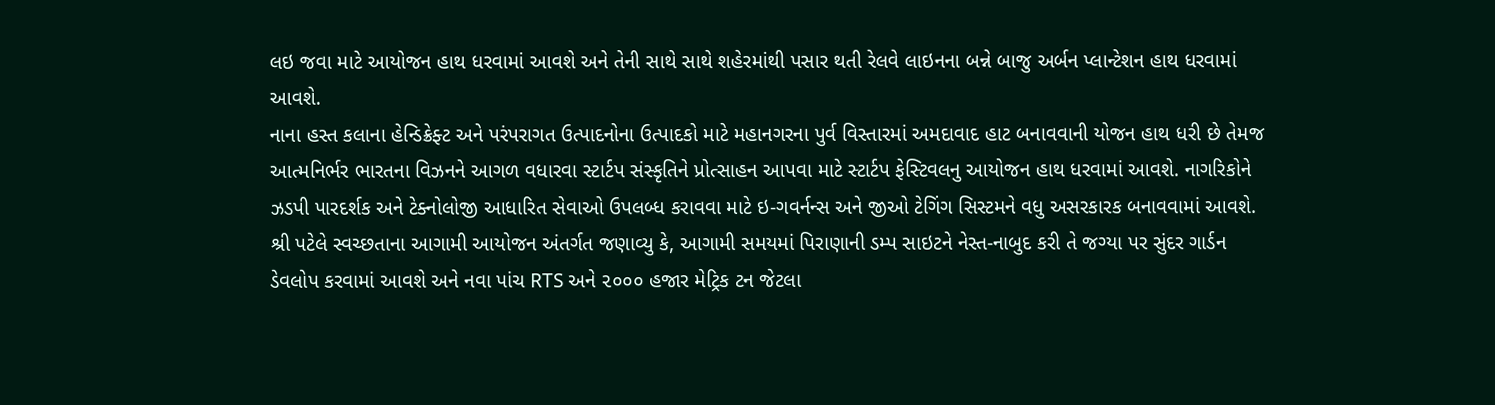લઇ જવા માટે આયોજન હાથ ધરવામાં આવશે અને તેની સાથે સાથે શહેરમાંથી પસાર થતી રેલવે લાઇનના બન્ને બાજુ અર્બન પ્લાન્ટેશન હાથ ધરવામાં આવશે.
નાના હસ્ત કલાના હેન્ડિક્રેફ્ટ અને પરંપરાગત ઉત્પાદનોના ઉત્પાદકો માટે મહાનગરના પુર્વ વિસ્તારમાં અમદાવાદ હાટ બનાવવાની યોજન હાથ ધરી છે તેમજ આત્મનિર્ભર ભારતના વિઝનને આગળ વધારવા સ્ટાર્ટપ સંસ્કૃતિને પ્રોત્સાહન આપવા માટે સ્ટાર્ટપ ફેસ્ટિવલનુ આયોજન હાથ ધરવામાં આવશે. નાગરિકોને ઝડપી પારદર્શક અને ટેક્નોલોજી આધારિત સેવાઓ ઉપલબ્ધ કરાવવા માટે ઇ-ગવર્નન્સ અને જીઓ ટેગિંગ સિસ્ટમને વધુ અસરકારક બનાવવામાં આવશે.
શ્રી પટેલે સ્વચ્છતાના આગામી આયોજન અંતર્ગત જણાવ્યુ કે, આગામી સમયમાં પિરાણાની ડમ્પ સાઇટને નેસ્ત-નાબુદ કરી તે જગ્યા પર સુંદર ગાર્ડન ડેવલોપ કરવામાં આવશે અને નવા પાંચ RTS અને ૨૦૦૦ હજાર મેટ્રિક ટન જેટલા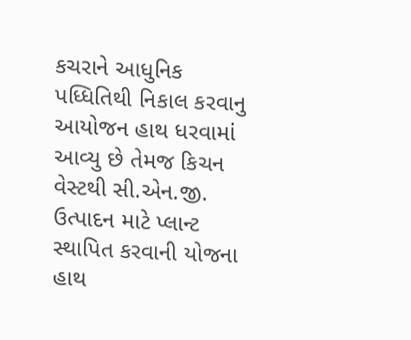કચરાને આધુનિક પધ્ધિતિથી નિકાલ કરવાનુ આયોજન હાથ ધરવામાં આવ્યુ છે તેમજ કિચન વેસ્ટથી સી.એન.જી. ઉત્પાદન માટે પ્લાન્ટ સ્થાપિત કરવાની યોજના હાથ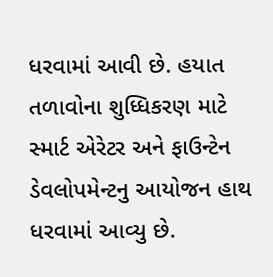ધરવામાં આવી છે. હયાત તળાવોના શુધ્ધિકરણ માટે સ્માર્ટ એરેટર અને ફાઉન્ટેન ડેવલોપમેન્ટનુ આયોજન હાથ ધરવામાં આવ્યુ છે.